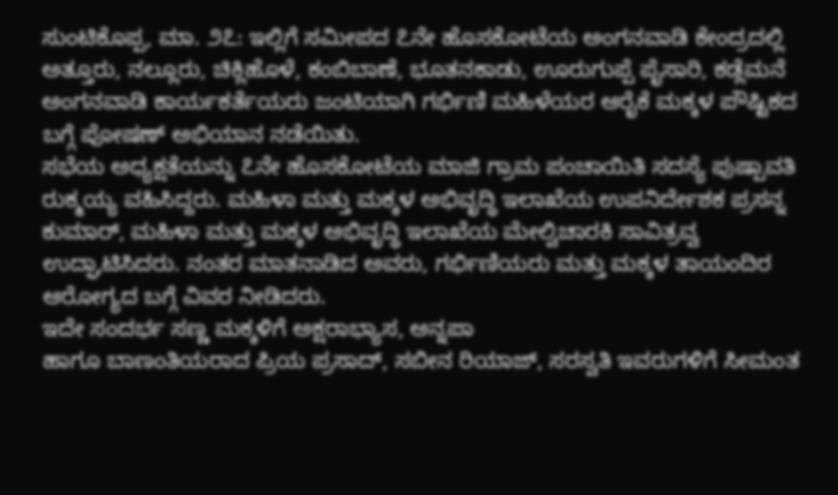ಸುಂಟಿಕೊಪ್ಪ, ಮಾ. ೨೭: ಇಲ್ಲಿಗೆ ಸಮೀಪದ ೭ನೇ ಹೊಸಕೋಟೆಯ ಅಂಗನವಾಡಿ ಕೇಂದ್ರದಲ್ಲಿ ಅತ್ತೂರು, ನಲ್ಲೂರು, ಚಿಕ್ಲಿಹೊಳೆ, ಕಂಬಿಬಾಣೆ, ಭೂತನಕಾಡು, ಊರುಗುಪ್ಪೆ ಪೈಸಾರಿ, ಕಡ್ಲೆಮನೆ ಅಂಗನವಾಡಿ ಕಾರ್ಯಕರ್ತೆಯರು ಜಂಟಿಯಾಗಿ ಗರ್ಭಿಣಿ ಮಹಿಳೆಯರ ಆರೈಕೆ ಮಕ್ಕಳ ಪೌಷ್ಟಿಕದ ಬಗ್ಗೆ ಪೋಷಣ್ ಅಭಿಯಾನ ನಡೆಯಿತು.
ಸಭೆಯ ಅಧ್ಯಕ್ಷತೆಯನ್ನು ೭ನೇ ಹೊಸಕೋಟೆಯ ಮಾಜಿ ಗ್ರಾಮ ಪಂಚಾಯಿತಿ ಸದಸ್ಯೆ ಪುಷ್ಪಾವತಿ ರುಕ್ಮಯ್ಯ ವಹಿಸಿದ್ದರು. ಮಹಿಳಾ ಮತ್ತು ಮಕ್ಕಳ ಅಭಿವೃದ್ಧಿ ಇಲಾಖೆಯ ಉಪನಿರ್ದೇಶಕ ಪ್ರಸನ್ನ ಕುಮಾರ್, ಮಹಿಳಾ ಮತ್ತು ಮಕ್ಕಳ ಅಭಿವೃದ್ಧಿ ಇಲಾಖೆಯ ಮೇಲ್ವಿಚಾರಕಿ ಸಾವಿತ್ರವ್ವ ಉದ್ಘಾಟಿಸಿದರು. ನಂತರ ಮಾತನಾಡಿದ ಅವರು, ಗರ್ಭಿಣಿಯರು ಮತ್ತು ಮಕ್ಕಳ ತಾಯಂದಿರ ಆರೋಗ್ಯದ ಬಗ್ಗೆ ವಿವರ ನೀಡಿದರು.
ಇದೇ ಸಂದರ್ಭ ಸಣ್ಣ ಮಕ್ಕಳಿಗೆ ಅಕ್ಷರಾಭ್ಯಾಸ, ಅನ್ನಪಾ
ಹಾಗೂ ಬಾಣಂತಿಯರಾದ ಪ್ರಿಯ ಪ್ರಸಾದ್, ಸಬೀನ ರಿಯಾಜ್, ಸರಸ್ವತಿ ಇವರುಗಳಿಗೆ ಸೀಮಂತ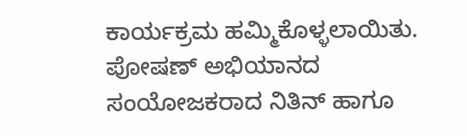ಕಾರ್ಯಕ್ರಮ ಹಮ್ಮಿಕೊಳ್ಳಲಾಯಿತು. ಪೋಷಣ್ ಅಭಿಯಾನದ ಸಂಯೋಜಕರಾದ ನಿತಿನ್ ಹಾಗೂ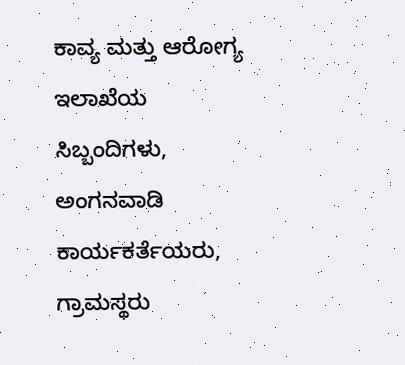ಕಾವ್ಯ ಮತ್ತು ಆರೋಗ್ಯ ಇಲಾಖೆಯ ಸಿಬ್ಬಂದಿಗಳು, ಅಂಗನವಾಡಿ ಕಾರ್ಯಕರ್ತೆಯರು, ಗ್ರಾಮಸ್ಥರು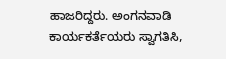ಹಾಜರಿದ್ದರು. ಅಂಗನವಾಡಿ ಕಾರ್ಯಕರ್ತೆಯರು ಸ್ವಾಗತಿಸಿ,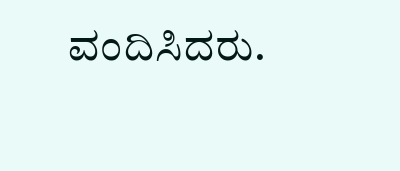ವಂದಿಸಿದರು.